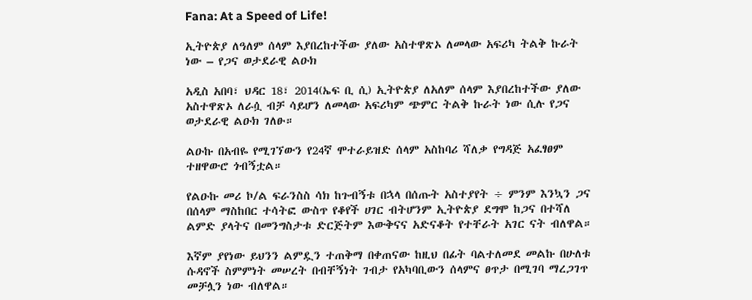Fana: At a Speed of Life!

ኢትዮጵያ ለዓለም ሰላም እያበረከተችው ያለው አስተዋጽኦ ለመላው አፍሪካ ትልቅ ኩራት ነው – የጋና ወታደራዊ ልዑክ

አዲስ አበባ፣ ህዳር 18፣ 2014(ኤፍ ቢ ሲ) ኢትዮጵያ ለአለም ሰላም እያበረከተችው ያለው አስተዋጽኦ ለራሷ ብቻ ሳይሆን ለመላው አፍሪካም ጭምር ትልቅ ኩራት ነው ሲሉ የጋና ወታደራዊ ልዑክ ገለፁ።

ልዑኩ በአብዬ የሚገኘውን የ24ኛ ሞተራይዝድ ሰላም አስከባሪ ሻለቃ የግዳጅ አፈፃፀም ተዘዋውሮ ጎብኝቷል።

የልዑኩ መሪ ኮ/ል ፍራንስስ ሳክ ከጉብኝቱ በኋላ በሰጡት አስተያየት ÷ ምንም እንኳን ጋና በሰላም ማስከበር ተሳትፎ ውስጥ የቆየች ሀገር ብትሆንም ኢትዮጵያ ደግሞ ከጋና በተሻለ ልምድ ያላትና በመንግስታቱ ድርጅትም እውቅናና አድናቆት የተቸራት አገር ናት ብለዋል።

እኛም ያየነው ይህንን ልምዷን ተጠቅማ በቀጠናው ከዚህ በፊት ባልተለመደ መልኩ በሁለቱ ሱዳኖች ስምምነት መሠረት በብቸኝነት ገብታ የአካባቢውን ሰላምና ፀጥታ በሚገባ ማረጋገጥ መቻሏን ነው ብለዋል።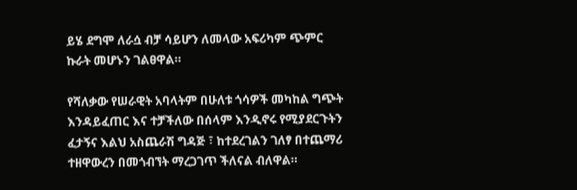ይሄ ደግሞ ለራሷ ብቻ ሳይሆን ለመላው አፍሪካም ጭምር ኩራት መሆኑን ገልፀዋል።

የሻለቃው የሠራዊት አባላትም በሁለቱ ጎሳዎች መካከል ግጭት እንዳይፈጠር እና ተቻችለው በሰላም እንዲኖሩ የሚያደርጉትን ፈታኝና እልህ አስጨራሽ ግዳጅ ፣ ከተደረገልን ገለፃ በተጨማሪ ተዘዋውረን በመጎብኘት ማረጋገጥ ችለናል ብለዋል።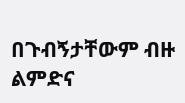በጉብኝታቸውም ብዙ ልምድና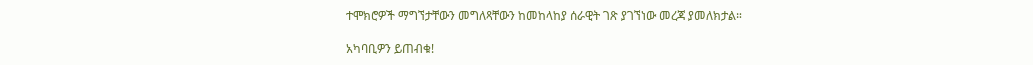ተሞክሮዎች ማግኘታቸውን መግለጻቸውን ከመከላከያ ሰራዊት ገጽ ያገኘነው መረጃ ያመለክታል።

አካባቢዎን ይጠብቁ!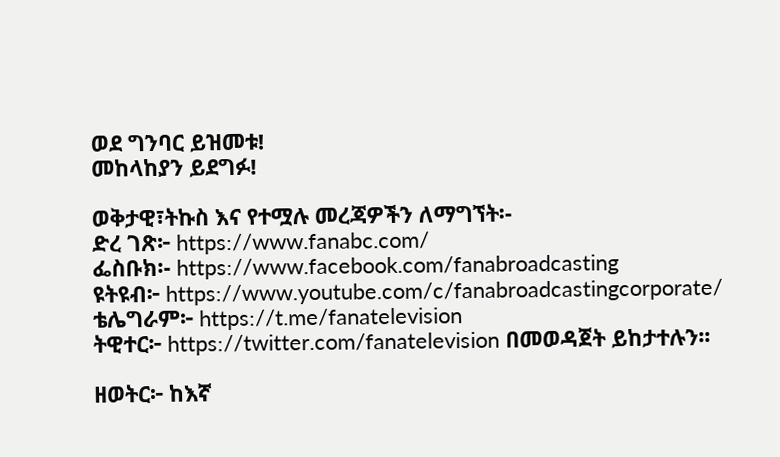ወደ ግንባር ይዝመቱ!
መከላከያን ይደግፉ!

ወቅታዊ፣ትኩስ እና የተሟሉ መረጃዎችን ለማግኘት፡-
ድረ ገጽ፦ https://www.fanabc.com/
ፌስቡክ፡- https://www.facebook.com/fanabroadcasting
ዩትዩብ፦ https://www.youtube.com/c/fanabroadcastingcorporate/
ቴሌግራም፦ https://t.me/fanatelevision
ትዊተር፦ https://twitter.com/fanatelevision በመወዳጀት ይከታተሉን፡፡

ዘወትር፦ ከእኛ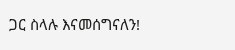ጋር ስላሉ እናመሰግናለን!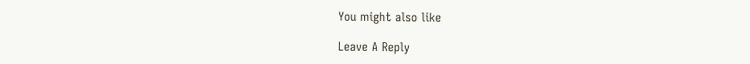You might also like

Leave A Reply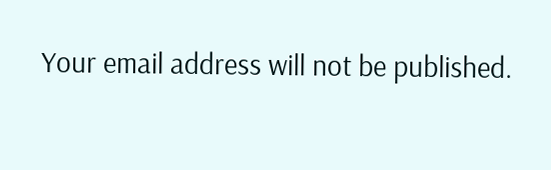Your email address will not be published.